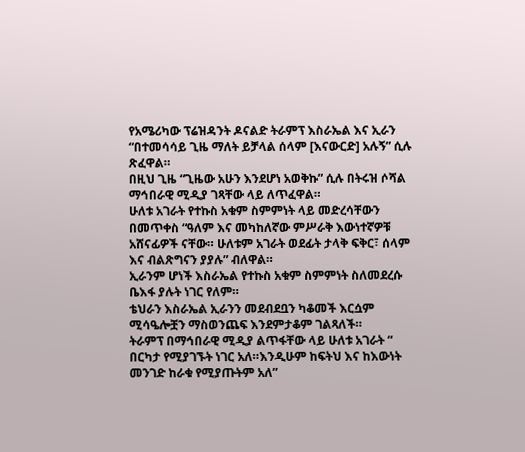የአሜሪካው ፕሬዝዳንት ዶናልድ ትራምፕ እስራኤል እና ኢራን “በተመሳሳይ ጊዜ ማለት ይቻላል ሰላም [እናውርድ] አሉኝ” ሲሉ ጽፈዋል።
በዚህ ጊዜ “ጊዜው አሁን እንደሆነ አወቅኩ” ሲሉ በትሩዝ ሶሻል ማኅበራዊ ሚዲያ ገጻቸው ላይ ለጥፈዋል።
ሁለቱ አገራት የተኩስ አቁም ስምምነት ላይ መድረሳቸውን በመጥቀስ “ዓለም እና መካከለኛው ምሥራቅ እውነተኛዎቹ አሸናፊዎች ናቸው። ሁለቱም አገራት ወደፊት ታላቅ ፍቅር፣ ሰላም እና ብልጽግናን ያያሉ” ብለዋል።
ኢራንም ሆነች እስራኤል የተኩስ አቁም ስምምነት ስለመደረሱ ቤእፋ ያሉት ነገር የለም።
ቴህራን እስራኤል ኢራንን መደብደቧን ካቆመች እርሷም ሚሳዔሎቿን ማስወንጨፍ እንደምታቆም ገልጻለች።
ትራምፕ በማኅበራዊ ሚዲያ ልጥፋቸው ላይ ሁለቱ አገራት “ በርካታ የሚያገኙት ነገር አለ።እንዲሁም ከፍትህ እና ከእውነት መንገድ ከራቁ የሚያጡትም አለ”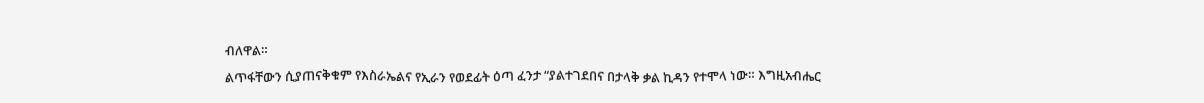ብለዋል።
ልጥፋቸውን ሲያጠናቅቁም የእስራኤልና የኢራን የወደፊት ዕጣ ፈንታ “ያልተገደበና በታላቅ ቃል ኪዳን የተሞላ ነው። እግዚአብሔር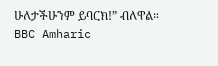ሁለታችሁንም ይባርክ!” ብለዋል።
BBC Amharic